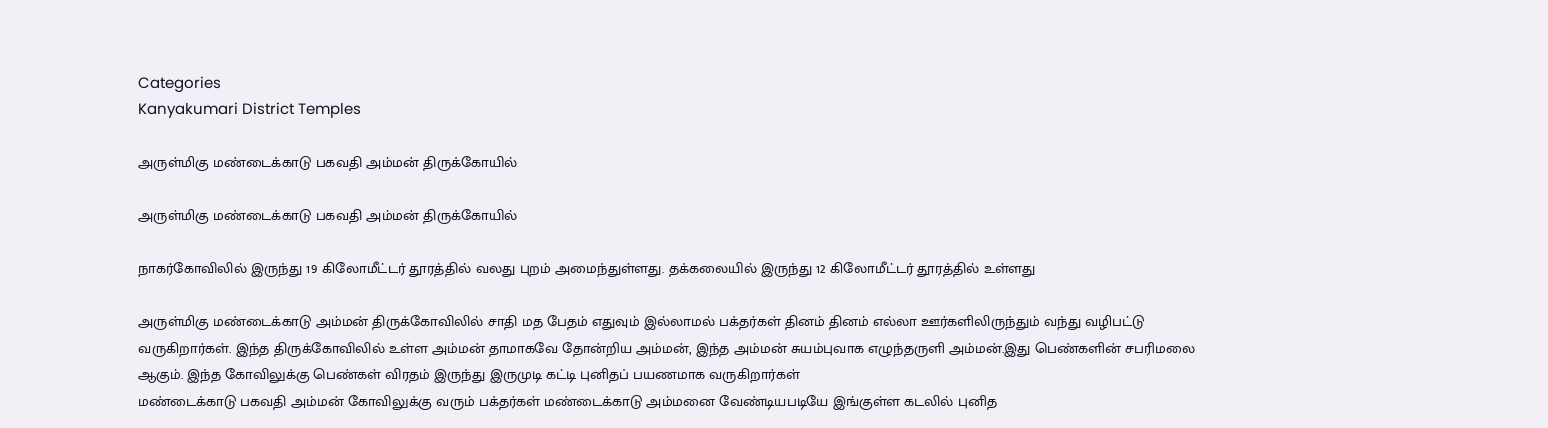Categories
Kanyakumari District Temples

அருள்மிகு மண்டைக்காடு பகவதி அம்மன் திருக்கோயில்

அருள்மிகு மண்டைக்காடு பகவதி அம்மன் திருக்கோயில்

நாகர்கோவிலில் இருந்து 19 கிலோமீட்டர் தூரத்தில் வலது புறம் அமைந்துள்ளது. தக்கலையில் இருந்து 12 கிலோமீட்டர் தூரத்தில் உள்ளது

அருள்மிகு மண்டைக்காடு அம்மன் திருக்கோவிலில் சாதி மத பேதம் எதுவும் இல்லாமல் பக்தர்கள் தினம் தினம் எல்லா ஊர்களிலிருந்தும் வந்து வழிபட்டு வருகிறார்கள். இந்த திருக்கோவிலில் உள்ள அம்மன் தாமாகவே தோன்றிய அம்மன், இந்த அம்மன் சுயம்புவாக எழுந்தருளி அம்மன்.இது பெண்களின் சபரிமலை ஆகும். இந்த கோவிலுக்கு பெண்கள் விரதம் இருந்து இருமுடி கட்டி புனிதப் பயணமாக வருகிறார்கள்
மண்டைக்காடு பகவதி அம்மன் கோவிலுக்கு வரும் பக்தர்கள் மண்டைக்காடு அம்மனை வேண்டியபடியே இங்குள்ள கடலில் புனித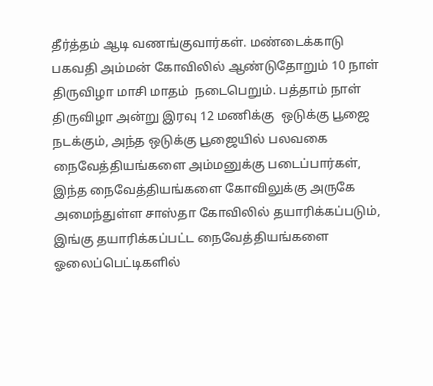தீர்த்தம் ஆடி வணங்குவார்கள். மண்டைக்காடு பகவதி அம்மன் கோவிலில் ஆண்டுதோறும் 10 நாள் திருவிழா மாசி மாதம்  நடைபெறும். பத்தாம் நாள் திருவிழா அன்று இரவு 12 மணிக்கு  ஒடுக்கு பூஜை நடக்கும், அந்த ஒடுக்கு பூஜையில் பலவகை நைவேத்தியங்களை அம்மனுக்கு படைப்பார்கள், இந்த நைவேத்தியங்களை கோவிலுக்கு அருகே அமைந்துள்ள சாஸ்தா கோவிலில் தயாரிக்கப்படும், இங்கு தயாரிக்கப்பட்ட நைவேத்தியங்களை ஓலைப்பெட்டிகளில்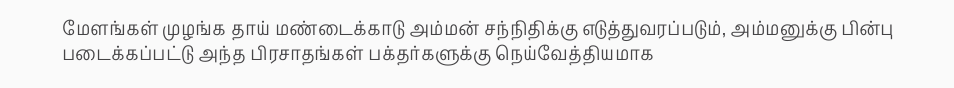மேளங்கள் முழங்க தாய் மண்டைக்காடு அம்மன் சந்நிதிக்கு எடுத்துவரப்படும், அம்மனுக்கு பின்பு படைக்கப்பட்டு அந்த பிரசாதங்கள் பக்தர்களுக்கு நெய்வேத்தியமாக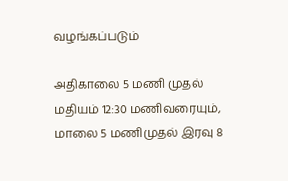வழங்கப்படும்

அதிகாலை 5 மணி முதல் மதியம் 12:30 மணிவரையும், மாலை 5 மணிமுதல் இரவு 8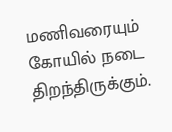மணிவரையும் கோயில் நடை திறந்திருக்கும்.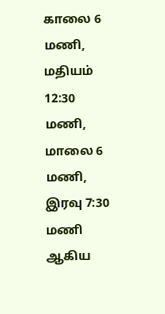காலை 6 மணி, மதியம் 12:30 மணி, மாலை 6 மணி, இரவு 7:30 மணி ஆகிய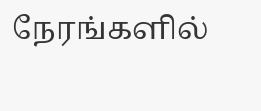நேரங்களில்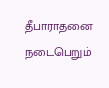தீபாராதனை நடைபெறும்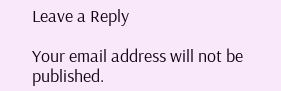Leave a Reply

Your email address will not be published.